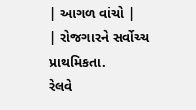| આગળ વાંચો |
| રોજગારને સર્વોચ્ચ પ્રાથમિકતા.
રેલવે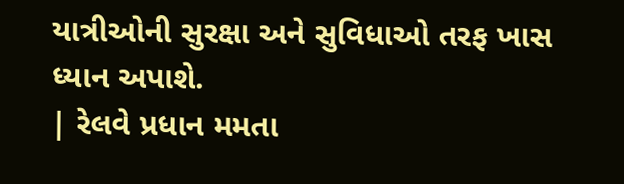યાત્રીઓની સુરક્ષા અને સુવિધાઓ તરફ ખાસ ધ્યાન અપાશે.
| રેલવે પ્રધાન મમતા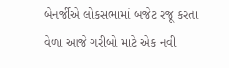બેનર્જીએ લોકસભામાં બજેટ રજૂ કરતા વેળા આજે ગરીબો માટે એક નવી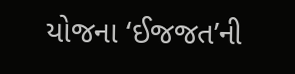યોજના ‘ઈજજત’ની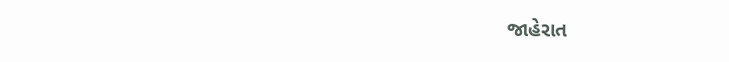જાહેરાત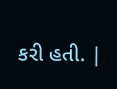કરી હતી. |